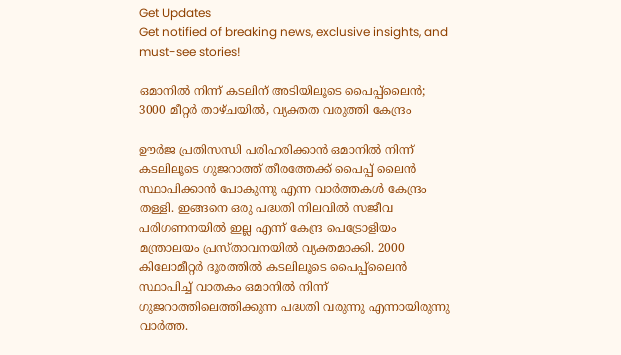Get Updates
Get notified of breaking news, exclusive insights, and must-see stories!

ഒമാനില്‍ നിന്ന് കടലിന് അടിയിലൂടെ പൈപ്പ്‌ലൈന്‍; 3000 മീറ്റര്‍ താഴ്ചയില്‍, വ്യക്തത വരുത്തി കേന്ദ്രം

ഊര്‍ജ പ്രതിസന്ധി പരിഹരിക്കാന്‍ ഒമാനില്‍ നിന്ന് കടലിലൂടെ ഗുജറാത്ത് തീരത്തേക്ക് പൈപ്പ് ലൈന്‍ സ്ഥാപിക്കാന്‍ പോകുന്നു എന്ന വാര്‍ത്തകള്‍ കേന്ദ്രം തള്ളി. ഇങ്ങനെ ഒരു പദ്ധതി നിലവില്‍ സജീവ പരിഗണനയില്‍ ഇല്ല എന്ന് കേന്ദ്ര പെട്രോളിയം മന്ത്രാലയം പ്രസ്താവനയില്‍ വ്യക്തമാക്കി. 2000 കിലോമീറ്റര്‍ ദൂരത്തില്‍ കടലിലൂടെ പൈപ്പ്‌ലൈന്‍ സ്ഥാപിച്ച് വാതകം ഒമാനില്‍ നിന്ന് ഗുജറാത്തിലെത്തിക്കുന്ന പദ്ധതി വരുന്നു എന്നായിരുന്നു വാര്‍ത്ത.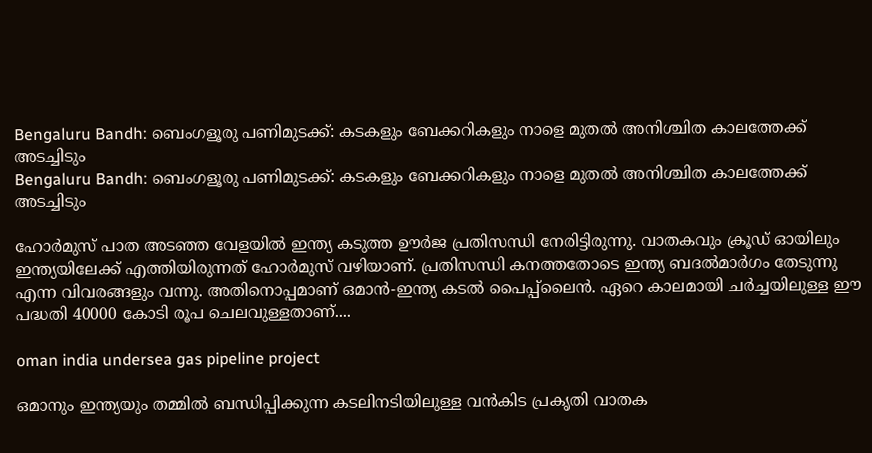Bengaluru Bandh: ബെംഗളൂരു പണിമുടക്ക്: കടകളും ബേക്കറികളും നാളെ മുതല്‍ അനിശ്ചിത കാലത്തേക്ക് അടച്ചിടും
Bengaluru Bandh: ബെംഗളൂരു പണിമുടക്ക്: കടകളും ബേക്കറികളും നാളെ മുതല്‍ അനിശ്ചിത കാലത്തേക്ക് അടച്ചിടും

ഹോര്‍മുസ് പാത അടഞ്ഞ വേളയില്‍ ഇന്ത്യ കടുത്ത ഊര്‍ജ പ്രതിസന്ധി നേരിട്ടിരുന്നു. വാതകവും ക്രൂഡ് ഓയിലും ഇന്ത്യയിലേക്ക് എത്തിയിരുന്നത് ഹോര്‍മുസ് വഴിയാണ്. പ്രതിസന്ധി കനത്തതോടെ ഇന്ത്യ ബദല്‍മാര്‍ഗം തേടുന്നു എന്ന വിവരങ്ങളും വന്നു. അതിനൊപ്പമാണ് ഒമാന്‍-ഇന്ത്യ കടല്‍ പൈപ്പ്‌ലൈന്‍. ഏറെ കാലമായി ചര്‍ച്ചയിലുള്ള ഈ പദ്ധതി 40000 കോടി രൂപ ചെലവുള്ളതാണ്....

oman india undersea gas pipeline project

ഒമാനും ഇന്ത്യയും തമ്മില്‍ ബന്ധിപ്പിക്കുന്ന കടലിനടിയിലുള്ള വന്‍കിട പ്രകൃതി വാതക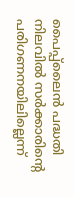പൈപ്പ്ലൈന്‍ പദ്ധതി നിലവില്‍ സര്‍ക്കാരിന്റെ പരിഗണനയിലില്ലെന്ന്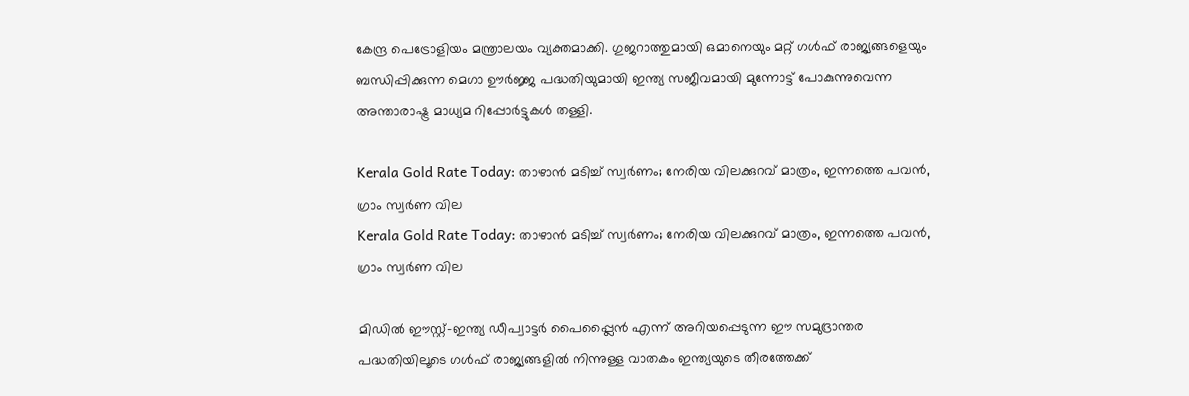കേന്ദ്ര പെട്രോളിയം മന്ത്രാലയം വ്യക്തമാക്കി. ഗുജറാത്തുമായി ഒമാനെയും മറ്റ് ഗള്‍ഫ് രാജ്യങ്ങളെയും ബന്ധിപ്പിക്കുന്ന മെഗാ ഊര്‍ജ്ജ പദ്ധതിയുമായി ഇന്ത്യ സജീവമായി മുന്നോട്ട് പോകുന്നുവെന്ന അന്താരാഷ്ട്ര മാധ്യമ റിപ്പോര്‍ട്ടുകള്‍ തള്ളി.

Kerala Gold Rate Today: താഴാന്‍ മടിച്ച് സ്വര്‍ണം; നേരിയ വിലക്കുറവ് മാത്രം, ഇന്നത്തെ പവന്‍, ഗ്രാം സ്വര്‍ണ വില
Kerala Gold Rate Today: താഴാന്‍ മടിച്ച് സ്വര്‍ണം; നേരിയ വിലക്കുറവ് മാത്രം, ഇന്നത്തെ പവന്‍, ഗ്രാം സ്വര്‍ണ വില

മിഡില്‍ ഈസ്റ്റ്-ഇന്ത്യ ഡീപ്വാട്ടര്‍ പൈപ്പ്ലൈന്‍ എന്ന് അറിയപ്പെടുന്ന ഈ സമുദ്രാന്തര പദ്ധതിയിലൂടെ ഗള്‍ഫ് രാജ്യങ്ങളില്‍ നിന്നുള്ള വാതകം ഇന്ത്യയുടെ തീരത്തേക്ക്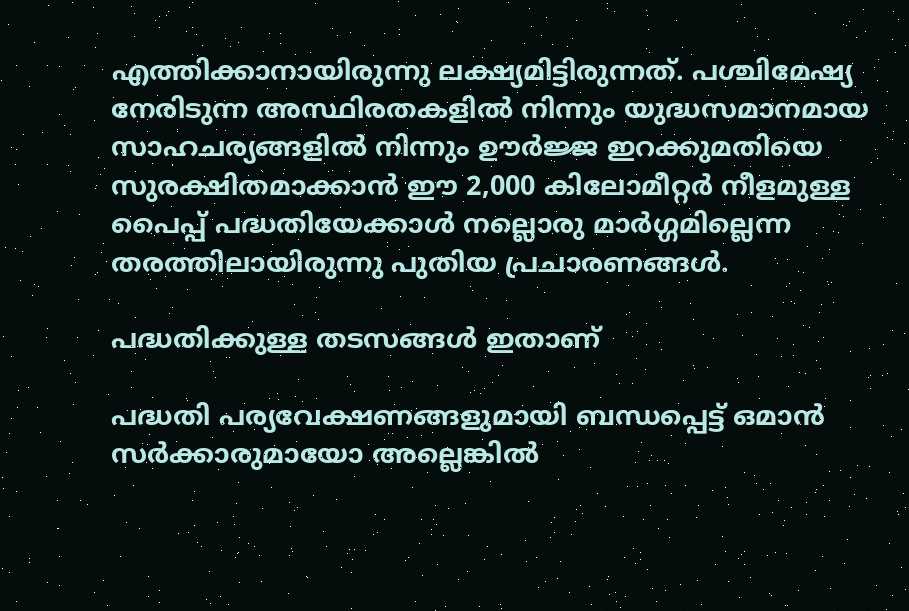എത്തിക്കാനായിരുന്നു ലക്ഷ്യമിട്ടിരുന്നത്. പശ്ചിമേഷ്യ നേരിടുന്ന അസ്ഥിരതകളില്‍ നിന്നും യുദ്ധസമാനമായ സാഹചര്യങ്ങളില്‍ നിന്നും ഊര്‍ജ്ജ ഇറക്കുമതിയെ സുരക്ഷിതമാക്കാന്‍ ഈ 2,000 കിലോമീറ്റര്‍ നീളമുള്ള പൈപ്പ് പദ്ധതിയേക്കാള്‍ നല്ലൊരു മാര്‍ഗ്ഗമില്ലെന്ന തരത്തിലായിരുന്നു പുതിയ പ്രചാരണങ്ങള്‍.

പദ്ധതിക്കുള്ള തടസങ്ങള്‍ ഇതാണ്

പദ്ധതി പര്യവേക്ഷണങ്ങളുമായി ബന്ധപ്പെട്ട് ഒമാന്‍ സര്‍ക്കാരുമായോ അല്ലെങ്കില്‍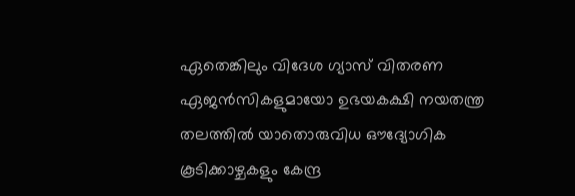ഏതെങ്കിലും വിദേശ ഗ്യാസ് വിതരണ ഏജന്‍സികളുമായോ ഉഭയകക്ഷി നയതന്ത്ര തലത്തില്‍ യാതൊരുവിധ ഔദ്യോഗിക കൂടിക്കാഴ്ചകളും കേന്ദ്ര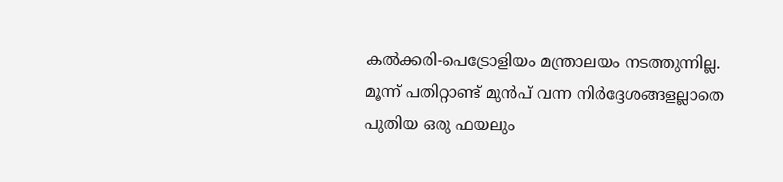കല്‍ക്കരി-പെട്രോളിയം മന്ത്രാലയം നടത്തുന്നില്ല. മൂന്ന് പതിറ്റാണ്ട് മുന്‍പ് വന്ന നിര്‍ദ്ദേശങ്ങളല്ലാതെ പുതിയ ഒരു ഫയലും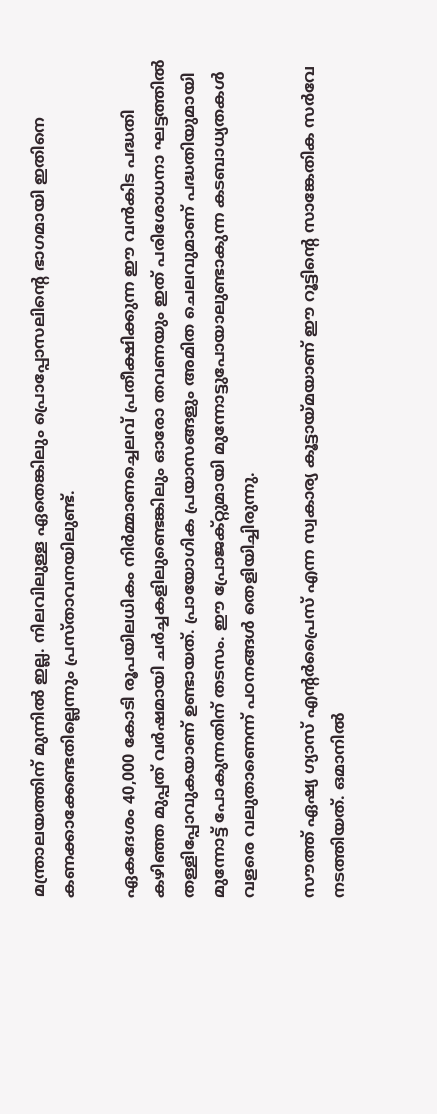മന്ത്രാലയത്തിന് മുന്നില്‍ ഇല്ല. നിലവിലുള്ള ഏതെങ്കിലും പ്രൊപ്പോസലിന്റെ ഭാഗമായി ഇതിനെ കണക്കാക്കേണ്ടതില്ലെന്നും പ്രസ്താവനയിലുണ്ട്.

ഏകദേശം 40,000 കോടി രൂപയിലധികം നിര്‍മ്മാണച്ചെലവ് പ്രതീക്ഷിക്കുന്ന ഈ വന്‍കിട പദ്ധതി കഴിഞ്ഞ മുപ്പത് വര്‍ഷമായി ചര്‍ച്ചകളിലുണ്ടെങ്കിലും ഓരോ തവണയും ഇത് പരിശോധനാ ഘട്ടത്തില്‍ തള്ളിപ്പോവുകയാണ് ഉണ്ടായത്. പ്രായോഗിക പ്രയാസങ്ങളും അമിത ചെലവുമാണ് പദ്ധതിയുമായി മുന്നോട്ട് പോകുന്നതിന് തടസം. ഈ പ്രോജക്റ്റുമായി മുന്നോട്ടുപോയാലുണ്ടാകുന്ന കടബാധ്യതകള്‍ വളരെ വലുതാണെന്ന് പഠനങ്ങള്‍ തെളിയിച്ചിരുന്നു.

സൗത്ത് ഏഷ്യ ഗ്യാസ് എന്റര്‍പ്രൈസ് എന്ന സ്വകാര്യ കൂട്ടായ്മയാണ് ഈ റൂട്ടിന്റെ സാങ്കേതിക സര്‍വേ നടത്തിയത്. ഒമാനില്‍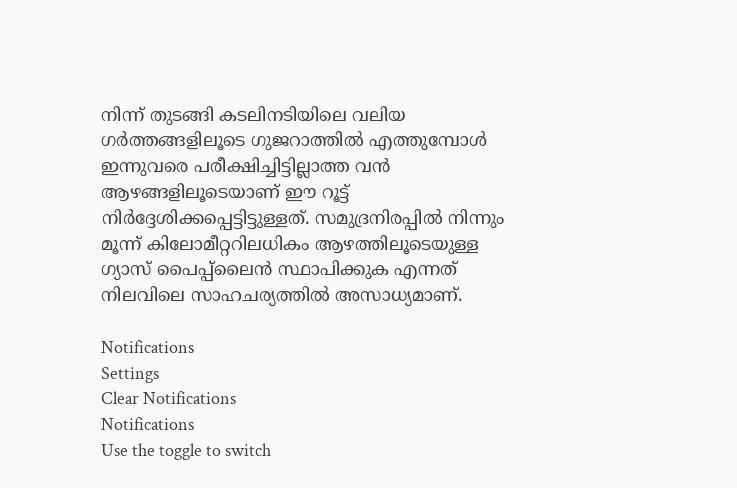നിന്ന് തുടങ്ങി കടലിനടിയിലെ വലിയ ഗര്‍ത്തങ്ങളിലൂടെ ഗുജറാത്തില്‍ എത്തുമ്പോള്‍ ഇന്നുവരെ പരീക്ഷിച്ചിട്ടില്ലാത്ത വന്‍ ആഴങ്ങളിലൂടെയാണ് ഈ റൂട്ട് നിര്‍ദ്ദേശിക്കപ്പെട്ടിട്ടുള്ളത്. സമുദ്രനിരപ്പില്‍ നിന്നും മൂന്ന് കിലോമീറ്ററിലധികം ആഴത്തിലൂടെയുള്ള ഗ്യാസ് പൈപ്പ്ലൈന്‍ സ്ഥാപിക്കുക എന്നത് നിലവിലെ സാഹചര്യത്തില്‍ അസാധ്യമാണ്.

Notifications
Settings
Clear Notifications
Notifications
Use the toggle to switch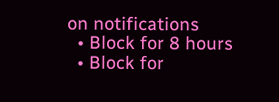on notifications
  • Block for 8 hours
  • Block for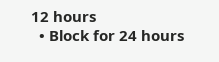12 hours
  • Block for 24 hours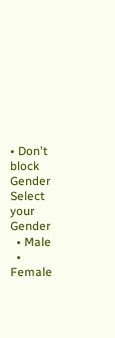• Don't block
Gender
Select your Gender
  • Male
  • Female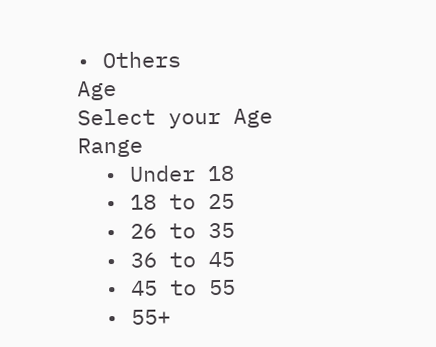• Others
Age
Select your Age Range
  • Under 18
  • 18 to 25
  • 26 to 35
  • 36 to 45
  • 45 to 55
  • 55+